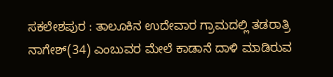ಸಕಲೇಶಪುರ : ತಾಲೂಕಿನ ಉದೇವಾರ ಗ್ರಾಮದಲ್ಲಿ ತಡರಾತ್ರಿ ನಾಗೇಶ್(34) ಎಂಬುವರ ಮೇಲೆ ಕಾಡಾನೆ ದಾಳಿ ಮಾಡಿರುವ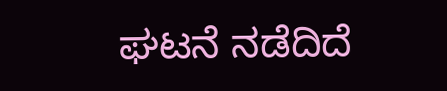ಘಟನೆ ನಡೆದಿದೆ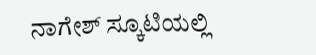ನಾಗೇಶ್ ಸ್ಕೂಟಿಯಲ್ಲಿ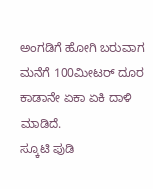ಅಂಗಡಿಗೆ ಹೋಗಿ ಬರುವಾಗ ಮನೆಗೆ 100ಮೀಟರ್ ದೂರ ಕಾಡಾನೇ ಏಕಾ ಏಕಿ ದಾಳಿ ಮಾಡಿದೆ.
ಸ್ಕೂಟಿ ಪುಡಿ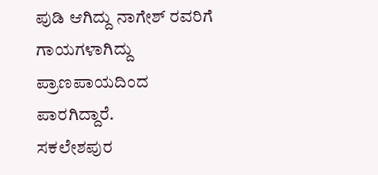ಪುಡಿ ಆಗಿದ್ದು ನಾಗೇಶ್ ರವರಿಗೆ ಗಾಯಗಳಾಗಿದ್ದು ಪ್ರಾಣಪಾಯದಿಂದ ಪಾರಗಿದ್ದಾರೆ.
ಸಕಲೇಶಪುರ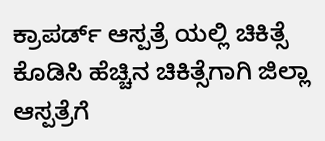ಕ್ರಾಪರ್ಡ್ ಆಸ್ಪತ್ರೆ ಯಲ್ಲಿ ಚಿಕಿತ್ಸೆ ಕೊಡಿಸಿ ಹೆಚ್ಚಿನ ಚಿಕಿತ್ಸೆಗಾಗಿ ಜಿಲ್ಲಾ ಆಸ್ಪತ್ರೆಗೆ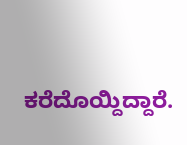ಕರೆದೊಯ್ದಿದ್ದಾರೆ.